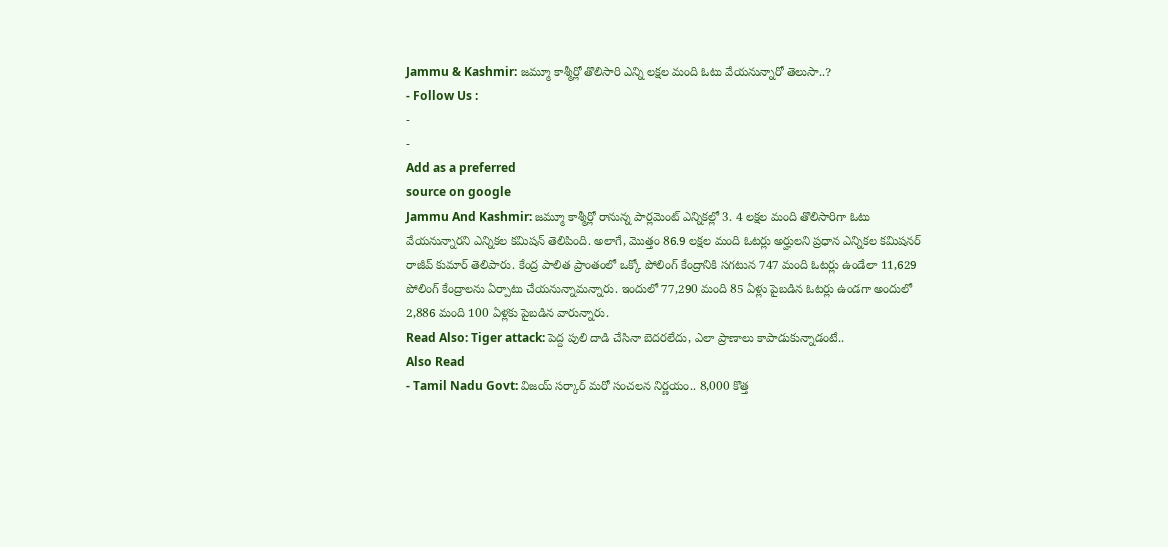Jammu & Kashmir: జమ్మూ కాశ్మీర్లో తొలిసారి ఎన్ని లక్షల మంది ఓటు వేయనున్నారో తెలుసా..?
- Follow Us :
-
-
Add as a preferred
source on google
Jammu And Kashmir: జమ్మూ కాశ్మీర్లో రానున్న పార్లమెంట్ ఎన్నికల్లో 3. 4 లక్షల మంది తొలిసారిగా ఓటు వేయనున్నారని ఎన్నికల కమిషన్ తెలిపింది. అలాగే, మొత్తం 86.9 లక్షల మంది ఓటర్లు అర్హులని ప్రధాన ఎన్నికల కమిషనర్ రాజీవ్ కుమార్ తెలిపారు. కేంద్ర పాలిత ప్రాంతంలో ఒక్కో పోలింగ్ కేంద్రానికి సగటున 747 మంది ఓటర్లు ఉండేలా 11,629 పోలింగ్ కేంద్రాలను ఏర్పాటు చేయనున్నామన్నారు. ఇందులో 77,290 మంది 85 ఏళ్లు పైబడిన ఓటర్లు ఉండగా అందులో 2,886 మంది 100 ఏళ్లకు పైబడిన వారున్నారు.
Read Also: Tiger attack: పెద్ద పులి దాడి చేసినా బెదరలేదు, ఎలా ప్రాణాలు కాపాడుకున్నాడంటే..
Also Read
- Tamil Nadu Govt: విజయ్ సర్కార్ మరో సంచలన నిర్ణయం.. 8,000 కొత్త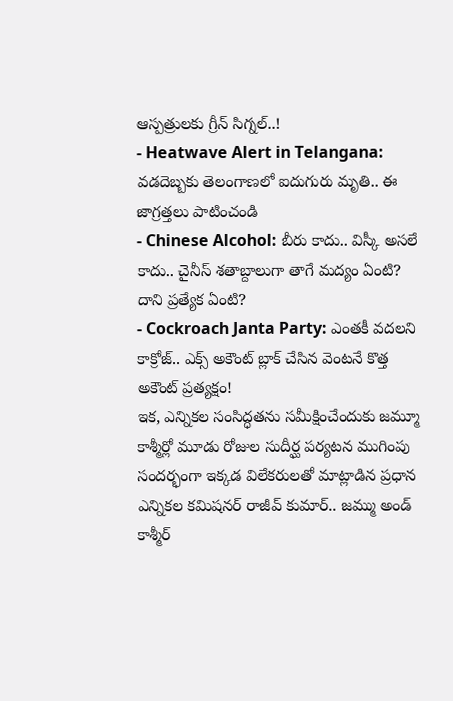ఆస్పత్రులకు గ్రీన్ సిగ్నల్..!
- Heatwave Alert in Telangana: వడదెబ్బకు తెలంగాణలో ఐదుగురు మృతి.. ఈ జాగ్రత్తలు పాటించండి
- Chinese Alcohol: బీరు కాదు.. విస్కీ అసలే కాదు.. చైనీస్ శతాబ్దాలుగా తాగే మద్యం ఏంటి? దాని ప్రత్యేక ఏంటి?
- Cockroach Janta Party: ఎంతకీ వదలని కాక్రోజ్.. ఎక్స్ అకౌంట్ బ్లాక్ చేసిన వెంటనే కొత్త అకౌంట్ ప్రత్యక్షం!
ఇక, ఎన్నికల సంసిద్ధతను సమీక్షించేందుకు జమ్మూ కాశ్మీర్లో మూడు రోజుల సుదీర్ఘ పర్యటన ముగింపు సందర్భంగా ఇక్కడ విలేకరులతో మాట్లాడిన ప్రధాన ఎన్నికల కమిషనర్ రాజీవ్ కుమార్.. జమ్ము అండ్ కాశ్మీర్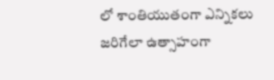లో శాంతియుతంగా ఎన్నికలు జరిగేలా ఉత్సాహంగా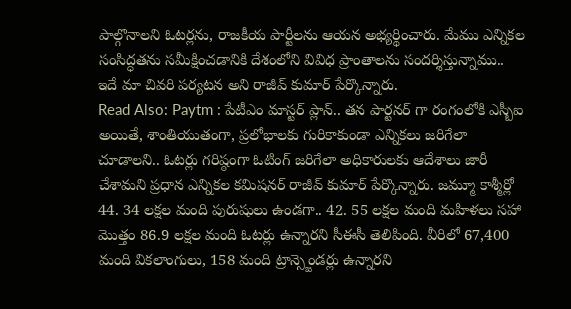పాల్గొనాలని ఓటర్లను, రాజకీయ పార్టీలను ఆయన అభ్యర్థించారు. మేము ఎన్నికల సంసిద్ధతను సమీక్షించడానికి దేశంలోని వివిధ ప్రాంతాలను సందర్శిస్తున్నాము.. ఇదే మా చివరి పర్యటన అని రాజీవ్ కుమార్ పేర్కొన్నారు.
Read Also: Paytm : పేటీఎం మాస్టర్ ప్లాన్.. తన పార్టనర్ గా రంగంలోకి ఎస్బీఐ
అయితే, శాంతియుతంగా, ప్రలోభాలకు గురికాకుండా ఎన్నికలు జరిగేలా చూడాలని.. ఓటర్లు గరిష్ఠంగా ఓటింగ్ జరిగేలా అధికారులకు ఆదేశాలు జారీ చేశామని ప్రధాన ఎన్నికల కమిషనర్ రాజీవ్ కుమార్ పేర్కొన్నారు. జమ్మూ కాశ్మీర్లో 44. 34 లక్షల మంది పురుషులు ఉండగా.. 42. 55 లక్షల మంది మహిళలు సహా మొత్తం 86.9 లక్షల మంది ఓటర్లు ఉన్నారని సీఈసీ తెలిపింది. వీరిలో 67,400 మంది వికలాంగులు, 158 మంది ట్రాన్స్జెండర్లు ఉన్నారని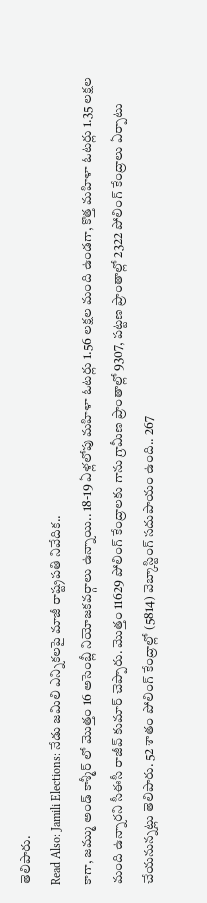తెలిపారు.
Read Also: Jamili Elections: నేడు జమిలి ఎన్నికలపై మాజీ రాష్ట్రపతి నివేదిక..
కాగా, జమ్ము అండ్ కాశ్మీర్ లో మొత్తం 16 అసెంబ్లీ నియోజకవర్గాలు ఉన్నాయి.. 18-19 ఏళ్లలోపు మహిళా ఓటర్లు 1.56 లక్షల మంది ఉండగా, కొత్త మహిళా ఓటర్లు 1.35 లక్షల మంది ఉన్నారని సీఈసీ రాజీవ్ కుమార్ చెప్పారు. మొత్తం 11629 పోలింగ్ కేంద్రాలకు గాను గ్రామీణ ప్రాంతాల్లో 9307, పట్టణ ప్రాంతాల్లో 2322 పోలింగ్ కేంద్రాలు ఏర్పాటు చేయనున్నట్లు తెలిపారు. 52 శాతం పోలింగ్ కేంద్రాల్లో (5814) వెబ్కాస్టింగ్ సదుపాయం ఉంది.. 267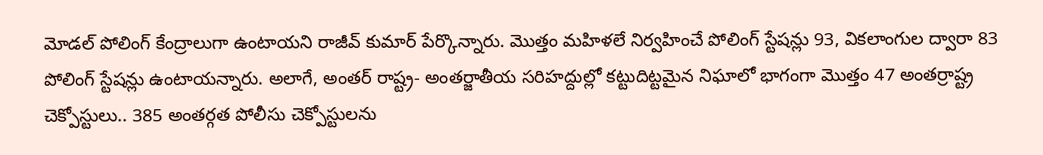మోడల్ పోలింగ్ కేంద్రాలుగా ఉంటాయని రాజీవ్ కుమార్ పేర్కొన్నారు. మొత్తం మహిళలే నిర్వహించే పోలింగ్ స్టేషన్లు 93, వికలాంగుల ద్వారా 83 పోలింగ్ స్టేషన్లు ఉంటాయన్నారు. అలాగే, అంతర్ రాష్ట్ర- అంతర్జాతీయ సరిహద్దుల్లో కట్టుదిట్టమైన నిఘాలో భాగంగా మొత్తం 47 అంతర్రాష్ట్ర చెక్పోస్టులు.. 385 అంతర్గత పోలీసు చెక్పోస్టులను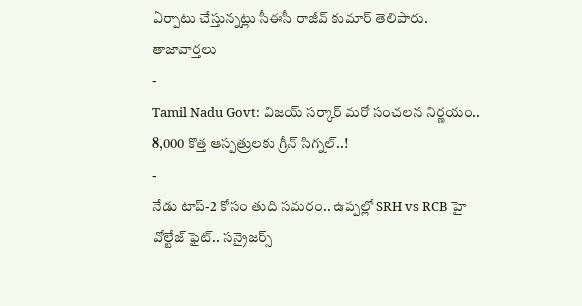ఏర్పాటు చేస్తున్నట్లు సీఈసీ రాజీవ్ కుమార్ తెలిపారు.
తాజావార్తలు
-
Tamil Nadu Govt: విజయ్ సర్కార్ మరో సంచలన నిర్ణయం.. 8,000 కొత్త ఆస్పత్రులకు గ్రీన్ సిగ్నల్..!
-
నేడు టాప్-2 కోసం తుది సమరం.. ఉప్పల్లో SRH vs RCB హై వోల్టేజ్ ఫైట్.. సన్రైజర్స్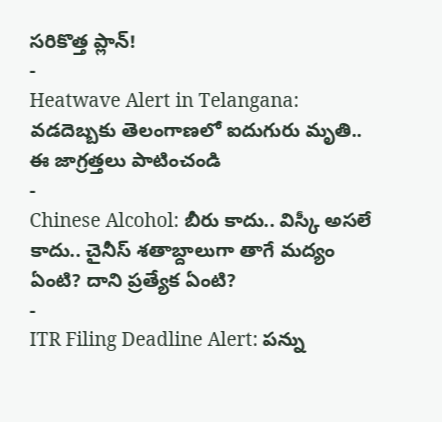సరికొత్త ప్లాన్!
-
Heatwave Alert in Telangana: వడదెబ్బకు తెలంగాణలో ఐదుగురు మృతి.. ఈ జాగ్రత్తలు పాటించండి
-
Chinese Alcohol: బీరు కాదు.. విస్కీ అసలే కాదు.. చైనీస్ శతాబ్దాలుగా తాగే మద్యం ఏంటి? దాని ప్రత్యేక ఏంటి?
-
ITR Filing Deadline Alert: పన్ను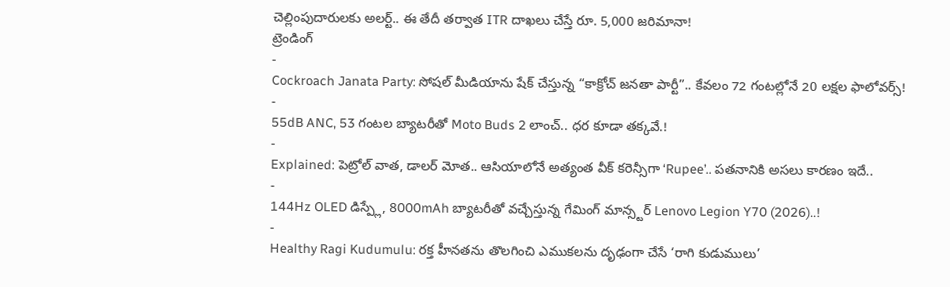చెల్లింపుదారులకు అలర్ట్.. ఈ తేదీ తర్వాత ITR దాఖలు చేస్తే రూ. 5,000 జరిమానా!
ట్రెండింగ్
-
Cockroach Janata Party: సోషల్ మీడియాను షేక్ చేస్తున్న “కాక్రోచ్ జనతా పార్టీ”.. కేవలం 72 గంటల్లోనే 20 లక్షల ఫాలోవర్స్!
-
55dB ANC, 53 గంటల బ్యాటరీతో Moto Buds 2 లాంచ్.. ధర కూడా తక్కవే.!
-
Explained: పెట్రోల్ వాత, డాలర్ మోత.. ఆసియాలోనే అత్యంత వీక్ కరెన్సీగా ‘Rupee’.. పతనానికి అసలు కారణం ఇదే..
-
144Hz OLED డిస్ప్లే, 8000mAh బ్యాటరీతో వచ్చేస్తున్న గేమింగ్ మాన్స్టర్ Lenovo Legion Y70 (2026)..!
-
Healthy Ragi Kudumulu: రక్త హీనతను తొలగించి ఎముకలను దృఢంగా చేసే ‘రాగి కుడుములు’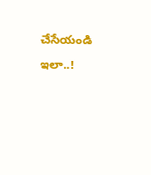చేసేయండి ఇలా..!